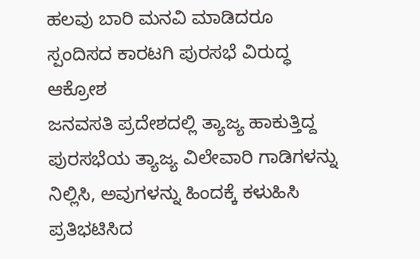ಹಲವು ಬಾರಿ ಮನವಿ ಮಾಡಿದರೂ ಸ್ಪಂದಿಸದ ಕಾರಟಗಿ ಪುರಸಭೆ ವಿರುದ್ಧ ಆಕ್ರೋಶ
ಜನವಸತಿ ಪ್ರದೇಶದಲ್ಲಿ ತ್ಯಾಜ್ಯ ಹಾಕುತ್ತಿದ್ದ ಪುರಸಭೆಯ ತ್ಯಾಜ್ಯ ವಿಲೇವಾರಿ ಗಾಡಿಗಳನ್ನು ನಿಲ್ಲಿಸಿ, ಅವುಗಳನ್ನು ಹಿಂದಕ್ಕೆ ಕಳುಹಿಸಿ ಪ್ರತಿಭಟಿಸಿದ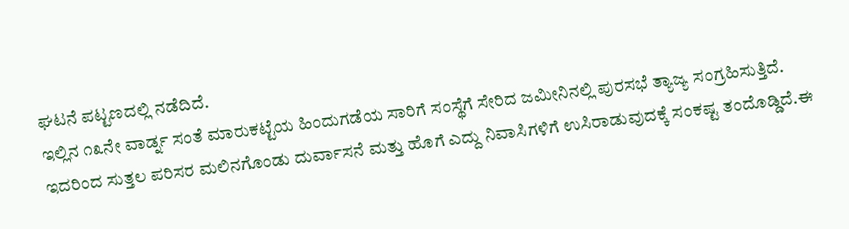ಘಟನೆ ಪಟ್ಟಣದಲ್ಲಿ ನಡೆದಿದೆ.
ಇಲ್ಲಿನ ೧೩ನೇ ವಾರ್ಡ್ನ ಸಂತೆ ಮಾರುಕಟ್ಟೆಯ ಹಿಂದುಗಡೆಯ ಸಾರಿಗೆ ಸಂಸ್ಥೆಗೆ ಸೇರಿದ ಜಮೀನಿನಲ್ಲಿ ಪುರಸಭೆ ತ್ಯಾಜ್ಯ ಸಂಗ್ರಹಿಸುತ್ತಿದೆ. ಇದರಿಂದ ಸುತ್ತಲ ಪರಿಸರ ಮಲಿನಗೊಂಡು ದುರ್ವಾಸನೆ ಮತ್ತು ಹೊಗೆ ಎದ್ದು ನಿವಾಸಿಗಳಿಗೆ ಉಸಿರಾಡುವುದಕ್ಕೆ ಸಂಕಷ್ಟ ತಂದೊಡ್ಡಿದೆ.ಈ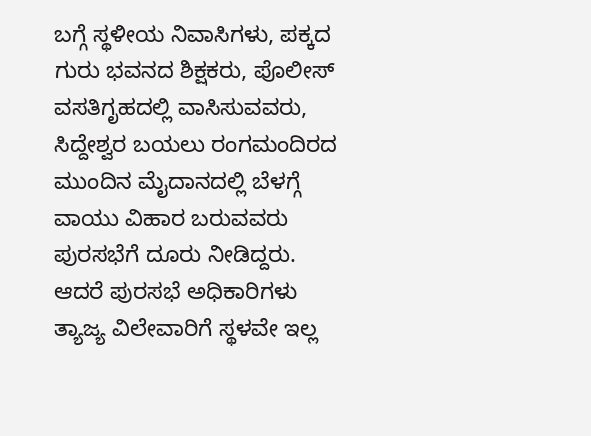ಬಗ್ಗೆ ಸ್ಥಳೀಯ ನಿವಾಸಿಗಳು, ಪಕ್ಕದ ಗುರು ಭವನದ ಶಿಕ್ಷಕರು, ಪೊಲೀಸ್ ವಸತಿಗೃಹದಲ್ಲಿ ವಾಸಿಸುವವರು, ಸಿದ್ದೇಶ್ವರ ಬಯಲು ರಂಗಮಂದಿರದ ಮುಂದಿನ ಮೈದಾನದಲ್ಲಿ ಬೆಳಗ್ಗೆ ವಾಯು ವಿಹಾರ ಬರುವವರು ಪುರಸಭೆಗೆ ದೂರು ನೀಡಿದ್ದರು. ಆದರೆ ಪುರಸಭೆ ಅಧಿಕಾರಿಗಳು ತ್ಯಾಜ್ಯ ವಿಲೇವಾರಿಗೆ ಸ್ಥಳವೇ ಇಲ್ಲ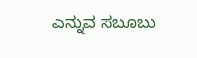ಎನ್ನುವ ಸಬೂಬು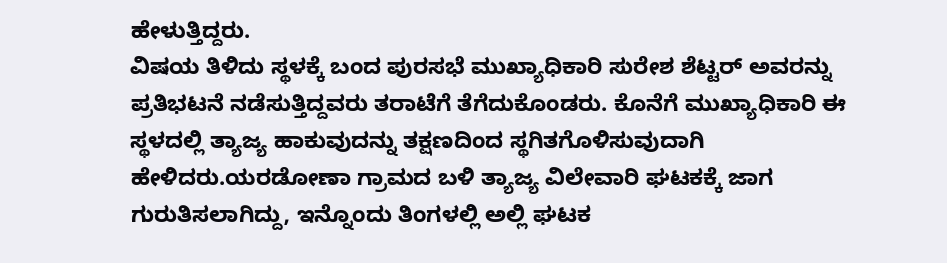ಹೇಳುತ್ತಿದ್ದರು.
ವಿಷಯ ತಿಳಿದು ಸ್ಥಳಕ್ಕೆ ಬಂದ ಪುರಸಭೆ ಮುಖ್ಯಾಧಿಕಾರಿ ಸುರೇಶ ಶೆಟ್ಟರ್ ಅವರನ್ನು ಪ್ರತಿಭಟನೆ ನಡೆಸುತ್ತಿದ್ದವರು ತರಾಟೆಗೆ ತೆಗೆದುಕೊಂಡರು. ಕೊನೆಗೆ ಮುಖ್ಯಾಧಿಕಾರಿ ಈ ಸ್ಥಳದಲ್ಲಿ ತ್ಯಾಜ್ಯ ಹಾಕುವುದನ್ನು ತಕ್ಷಣದಿಂದ ಸ್ಥಗಿತಗೊಳಿಸುವುದಾಗಿ ಹೇಳಿದರು.ಯರಡೋಣಾ ಗ್ರಾಮದ ಬಳಿ ತ್ಯಾಜ್ಯ ವಿಲೇವಾರಿ ಘಟಕಕ್ಕೆ ಜಾಗ ಗುರುತಿಸಲಾಗಿದ್ದು, ಇನ್ನೊಂದು ತಿಂಗಳಲ್ಲಿ ಅಲ್ಲಿ ಘಟಕ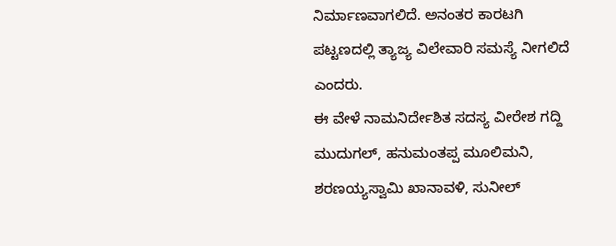ನಿರ್ಮಾಣವಾಗಲಿದೆ. ಅನಂತರ ಕಾರಟಗಿ ಪಟ್ಟಣದಲ್ಲಿ ತ್ಯಾಜ್ಯ ವಿಲೇವಾರಿ ಸಮಸ್ಯೆ ನೀಗಲಿದೆ ಎಂದರು.
ಈ ವೇಳೆ ನಾಮನಿರ್ದೇಶಿತ ಸದಸ್ಯ ವೀರೇಶ ಗದ್ದಿ ಮುದುಗಲ್, ಹನುಮಂತಪ್ಪ ಮೂಲಿಮನಿ, ಶರಣಯ್ಯಸ್ವಾಮಿ ಖಾನಾವಳಿ, ಸುನೀಲ್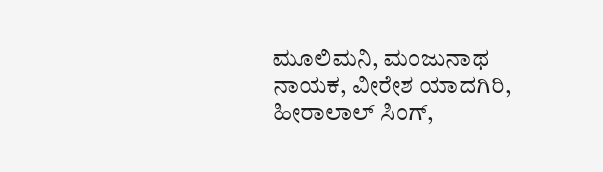ಮೂಲಿಮನಿ, ಮಂಜುನಾಥ ನಾಯಕ, ವೀರೇಶ ಯಾದಗಿರಿ, ಹೀರಾಲಾಲ್ ಸಿಂಗ್,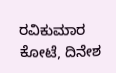ರವಿಕುಮಾರ ಕೋಟೆ, ದಿನೇಶ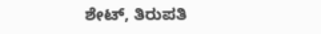ಶೇಟ್, ತಿರುಪತಿ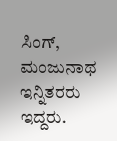ಸಿಂಗ್, ಮಂಜುನಾಥ ಇನ್ನಿತರರು ಇದ್ದರು.